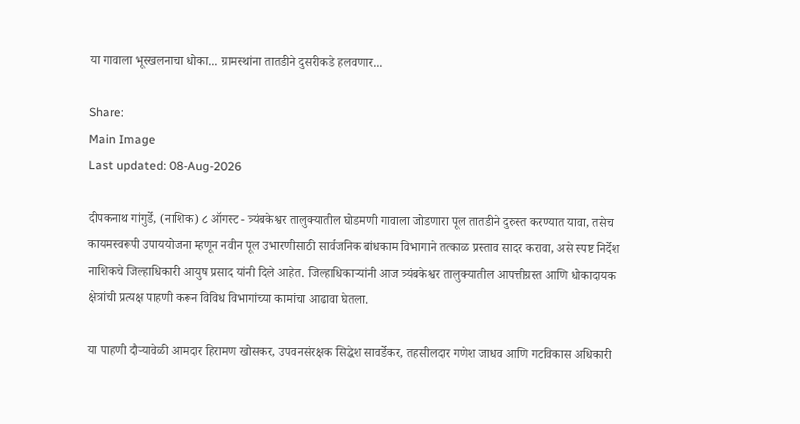या गावाला भूस्खलनाचा धोका... ग्रामस्थांना तातडीने दुसरीकडे हलवणार...

Share:
Main Image
Last updated: 08-Aug-2026

दीपकनाथ गांगुर्डे, (नाशिक) ८ ऑगस्ट - त्र्यंबकेश्वर तालुक्यातील घोडमणी गावाला जोडणारा पूल तातडीने दुरुस्त करण्यात यावा, तसेच कायमस्वरूपी उपाययोजना म्हणून नवीन पूल उभारणीसाठी सार्वजनिक बांधकाम विभागाने तत्काळ प्रस्ताव सादर करावा, असे स्पष्ट निर्देश नाशिकचे जिल्हाधिकारी आयुष प्रसाद यांनी दिले आहेत. जिल्हाधिकाऱ्यांनी आज त्र्यंबकेश्वर तालुक्यातील आपत्तीग्रस्त आणि धोकादायक क्षेत्रांची प्रत्यक्ष पाहणी करून विविध विभागांच्या कामांचा आढावा घेतला.

या पाहणी दौऱ्यावेळी आमदार हिरामण खोसकर, उपवनसंरक्षक सिद्धेश सावर्डेकर, तहसीलदार गणेश जाधव आणि गटविकास अधिकारी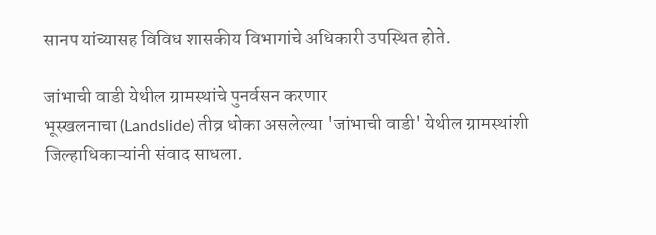सानप यांच्यासह विविध शासकीय विभागांचे अधिकारी उपस्थित होते.

जांभाची वाडी येथील ग्रामस्थांचे पुनर्वसन करणार
भूस्खलनाचा (Landslide) तीव्र धोका असलेल्या 'जांभाची वाडी' येथील ग्रामस्थांशी जिल्हाधिकाऱ्यांनी संवाद साधला.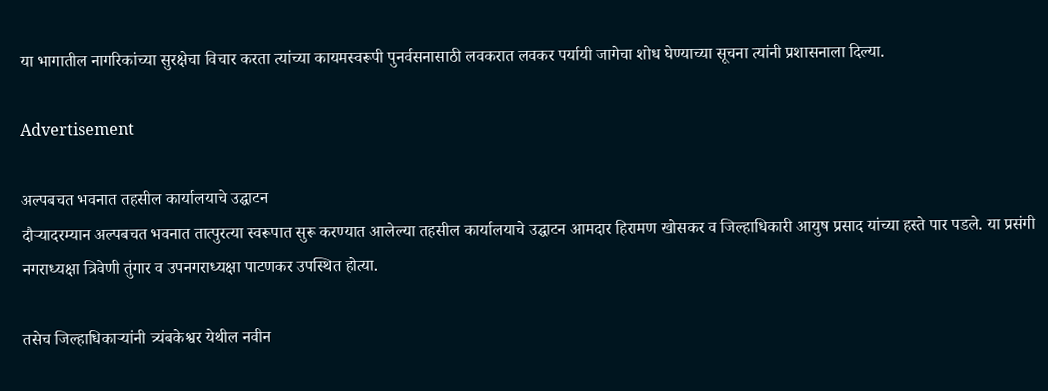या भागातील नागरिकांच्या सुरक्षेचा विचार करता त्यांच्या कायमस्वरूपी पुनर्वसनासाठी लवकरात लवकर पर्यायी जागेचा शोध घेण्याच्या सूचना त्यांनी प्रशासनाला दिल्या.

Advertisement

अल्पबचत भवनात तहसील कार्यालयाचे उद्घाटन
दौऱ्यादरम्यान अल्पबचत भवनात तात्पुरत्या स्वरूपात सुरू करण्यात आलेल्या तहसील कार्यालयाचे उद्घाटन आमदार हिरामण खोसकर व जिल्हाधिकारी आयुष प्रसाद यांच्या हस्ते पार पडले. या प्रसंगी नगराध्यक्षा त्रिवेणी तुंगार व उपनगराध्यक्षा पाटणकर उपस्थित होत्या.

तसेच जिल्हाधिकाऱ्यांनी त्र्यंबकेश्वर येथील नवीन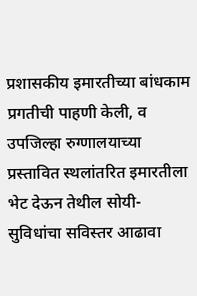प्रशासकीय इमारतीच्या बांधकाम प्रगतीची पाहणी केली, व उपजिल्हा रुग्णालयाच्या प्रस्तावित स्थलांतरित इमारतीला भेट देऊन तेथील सोयी-सुविधांचा सविस्तर आढावा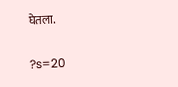घेतला.

?s=20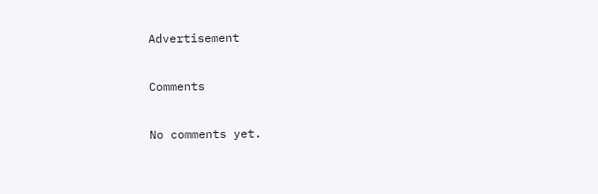Advertisement

Comments

No comments yet.